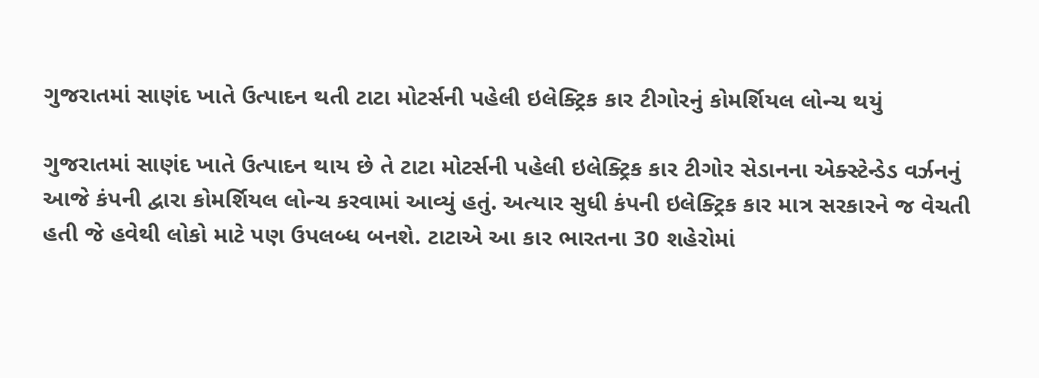ગુજરાતમાં સાણંદ ખાતે ઉત્પાદન થતી ટાટા મોટર્સની પહેલી ઇલેક્ટ્રિક કાર ટીગોરનું કોમર્શિયલ લોન્ચ થયું

ગુજરાતમાં સાણંદ ખાતે ઉત્પાદન થાય છે તે ટાટા મોટર્સની પહેલી ઇલેક્ટ્રિક કાર ટીગોર સેડાનના એક્સ્ટેન્ડેડ વર્ઝનનું આજે કંપની દ્વારા કોમર્શિયલ લોન્ચ કરવામાં આવ્યું હતું. અત્યાર સુધી કંપની ઇલેક્ટ્રિક કાર માત્ર સરકારને જ વેચતી હતી જે હવેથી લોકો માટે પણ ઉપલબ્ધ બનશે. ટાટાએ આ કાર ભારતના 30 શહેરોમાં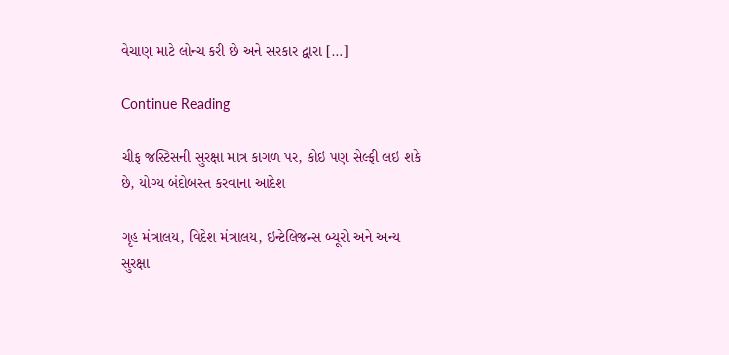વેચાણ માટે લોન્ચ કરી છે અને સરકાર દ્વારા […]

Continue Reading

ચીફ જસ્ટિસની સુરક્ષા માત્ર કાગળ પર, કોઇ પણ સેલ્ફી લઇ શકે છે, યોગ્ય બંદોબસ્ત કરવાના આદેશ

ગૃહ મંત્રાલય, વિદેશ મંત્રાલય, ઇન્ટેલિજન્સ બ્યૂરો અને અન્ય સુરક્ષા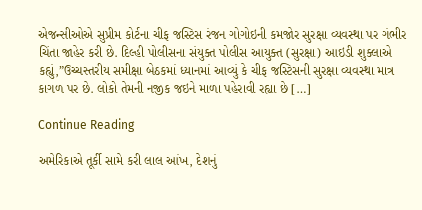એજન્સીઓએ સુપ્રીમ કોર્ટના ચીફ જસ્ટિસ રંજન ગોગોઇની કમજોર સુરક્ષા વ્યવસ્થા પર ગંભીર ચિંતા જાહેર કરી છે. દિલ્હી પોલીસના સંયુક્ત પોલીસ આયુક્ત (સુરક્ષા) આઇડી શુક્લાએ કહ્યું,”ઉચ્ચસ્તરીય સમીક્ષા બેઠકમાં ધ્યાનમાં આવ્યું કે ચીફ જસ્ટિસની સુરક્ષા વ્યવસ્થા માત્ર કાગળ પર છે. લોકો તેમની નજીક જઇને માળા પહેરાવી રહ્યા છે […]

Continue Reading

અમેરિકાએ તૂર્કી સામે કરી લાલ આંખ, દેશનું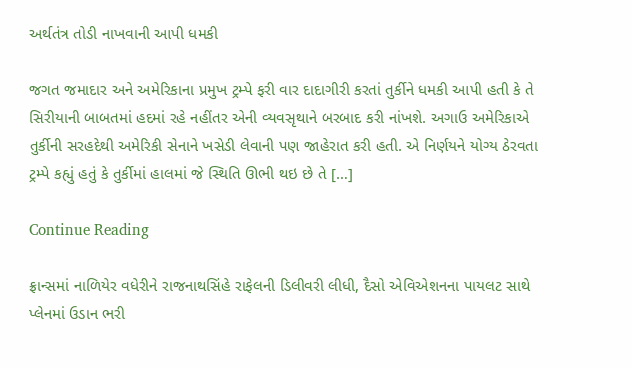અર્થતંત્ર તોડી નાખવાની આપી ધમકી

જગત જમાદાર અને અમેરિકાના પ્રમુખ ટ્રમ્પે ફરી વાર દાદાગીરી કરતાં તુર્કીને ધમકી આપી હતી કે તે સિરીયાની બાબતમાં હદમાં રહે નહીંતર એની વ્યવસૃથાને બરબાદ કરી નાંખશે. અગાઉ અમેરિકાએ તુર્કીની સરહદેથી અમેરિકી સેનાને ખસેડી લેવાની પણ જાહેરાત કરી હતી. એ નિર્ણયને યોગ્ય ઠેરવતા ટ્રમ્પે કહ્યું હતું કે તુર્કીમાં હાલમાં જે સ્થિતિ ઊભી થઇ છે તે […]

Continue Reading

ફ્રાન્સમાં નાળિયેર વધેરીને રાજનાથસિંહે રાફેલની ડિલીવરી લીધી, દૈસો એવિએશનના પાયલટ સાથે પ્લેનમાં ઉડાન ભરી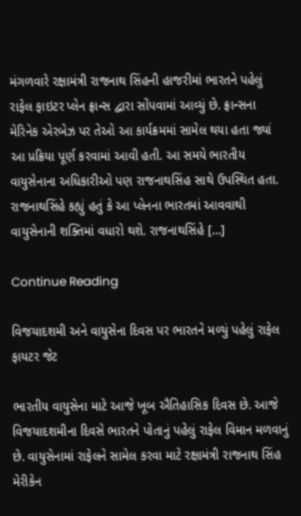મંગળવારે રક્ષામંત્રી રાજનાથ સિંહની હાજરીમાં ભારતને પહેલું રાફેલ ફાઇટર પ્લેન ફ્રાન્સ દ્વારા સોંપવામાં આવ્યું છે. ફ્રાન્સના મેરિનેક એરબેઝ પર તેઓ આ કાર્યક્રમમાં સામેલ થયા હતા જ્યાં આ પ્રક્રિયા પૂર્ણ કરવામાં આવી હતી. આ સમયે ભારતીય વાયુસેનાના અધિકારીઓ પણ રાજનાથસિંહ સાથે ઉપસ્થિત હતા. રાજનાથસિંહે કહ્યું હતું કે આ પ્લેનના ભારતમાં આવવાથી વાયુસેનાની શક્તિમાં વધારો થશે. રાજનાથસિંહે […]

Continue Reading

વિજયાદશમી અને વાયુસેના દિવસ પર ભારતને મળ્યું પહેલું રાફેલ ફાયટર જેટ

ભારતીય વાયુસેના માટે આજે ખૂબ ઐતિહાસિક દિવસ છે. આજે વિજયાદશમીના દિવસે ભારતને પોતાનું પહેલું રાફેલ વિમાન મળવાનું છે. વાયુસેનામાં રાફેલને સામેલ કરવા માટે રક્ષામંત્રી રાજનાથ સિંહ મેરીકેન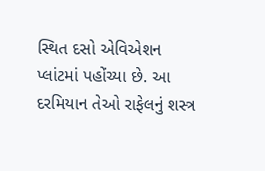સ્થિત દસો એવિએશન પ્લાંટમાં પહોંચ્યા છે. આ દરમિયાન તેઓ રાફેલનું શસ્ત્ર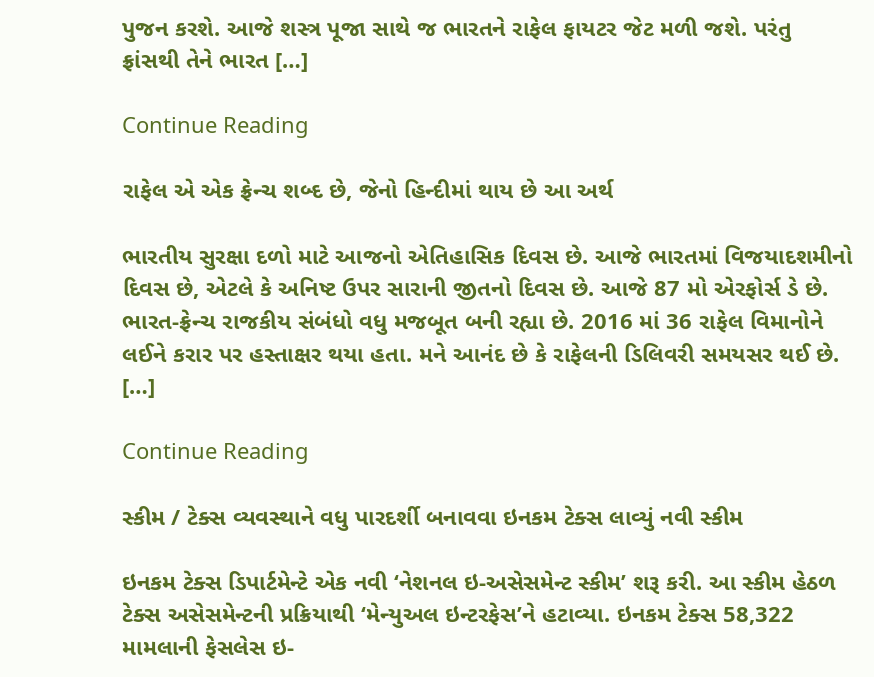પુજન કરશે. આજે શસ્ત્ર પૂજા સાથે જ ભારતને રાફેલ ફાયટર જેટ મળી જશે. પરંતુ ફ્રાંસથી તેને ભારત […]

Continue Reading

રાફેલ એ એક ફ્રેન્ચ શબ્દ છે, જેનો હિન્દીમાં થાય છે આ અર્થ

ભારતીય સુરક્ષા દળો માટે આજનો એતિહાસિક દિવસ છે. આજે ભારતમાં વિજયાદશમીનો દિવસ છે, એટલે કે અનિષ્ટ ઉપર સારાની જીતનો દિવસ છે. આજે 87 મો એરફોર્સ ડે છે. ભારત-ફ્રેન્ચ રાજકીય સંબંધો વધુ મજબૂત બની રહ્યા છે. 2016 માં 36 રાફેલ વિમાનોને લઈને કરાર પર હસ્તાક્ષર થયા હતા. મને આનંદ છે કે રાફેલની ડિલિવરી સમયસર થઈ છે. […]

Continue Reading

સ્કીમ / ટેક્સ વ્યવસ્થાને વધુ પારદર્શી બનાવવા ઇનકમ ટેક્સ લાવ્યું નવી સ્કીમ

ઇનકમ ટેક્સ ડિપાર્ટમેન્ટે એક નવી ‘નેશનલ ઇ-અસેસમેન્ટ સ્કીમ’ શરૂ કરી. આ સ્કીમ હેઠળ ટેક્સ અસેસમેન્ટની પ્રક્રિયાથી ‘મેન્યુઅલ ઇન્ટરફેસ’ને હટાવ્યા. ઇનકમ ટેક્સ 58,322 મામલાની ફેસલેસ ઇ-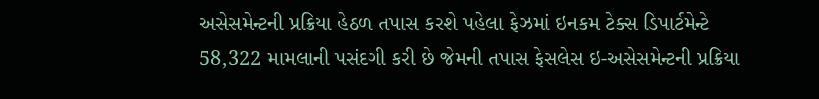અસેસમેન્ટની પ્રક્રિયા હેઠળ તપાસ કરશે પહેલા ફેઝમાં ઇનકમ ટેક્સ ડિપાર્ટમેન્ટે 58,322 મામલાની પસંદગી કરી છે જેમની તપાસ ફેસલેસ ઇ-અસેસમેન્ટની પ્રક્રિયા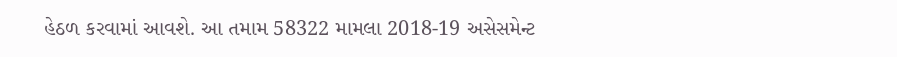હેઠળ કરવામાં આવશે. આ તમામ 58322 મામલા 2018-19 અસેસમેન્ટ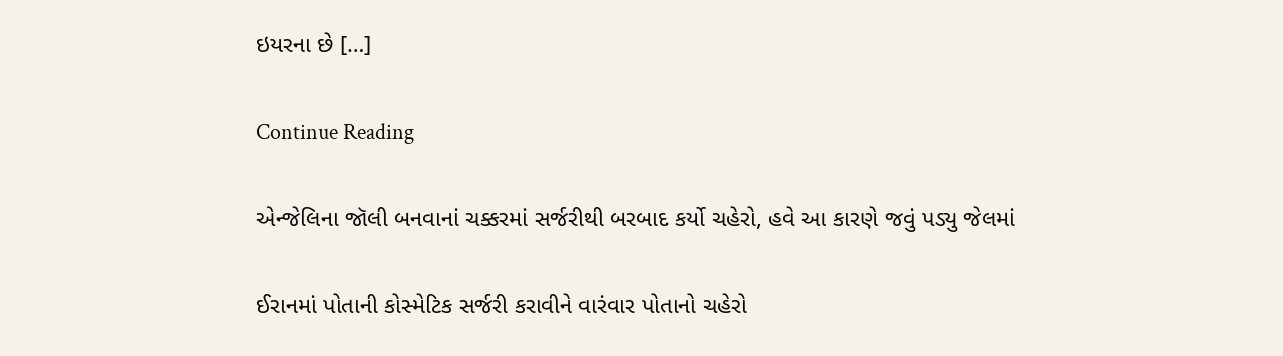ઇયરના છે […]

Continue Reading

એન્જેલિના જૉલી બનવાનાં ચક્કરમાં સર્જરીથી બરબાદ કર્યો ચહેરો, હવે આ કારણે જવું પડ્યુ જેલમાં

ઈરાનમાં પોતાની કોસ્મેટિક સર્જરી કરાવીને વારંવાર પોતાનો ચહેરો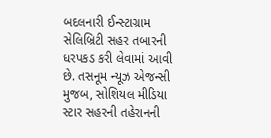બદલનારી ઈન્સ્ટાગ્રામ સેલિબ્રિટી સહર તબારની ધરપકડ કરી લેવામાં આવી છે. તસનૂમ ન્યૂઝ એજન્સી મુજબ, સોશિયલ મીડિયા સ્ટાર સહરની તહેરાનની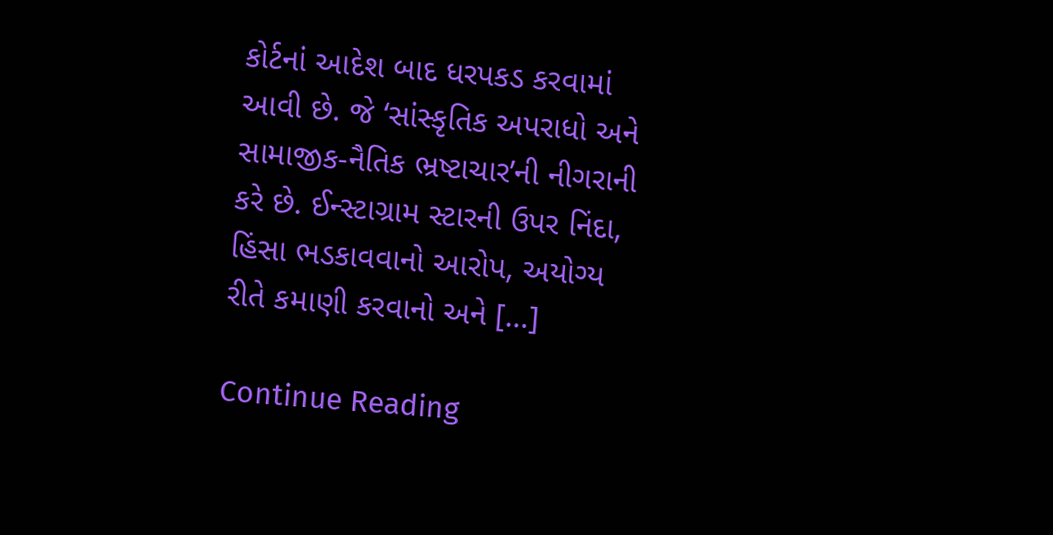કોર્ટનાં આદેશ બાદ ધરપકડ કરવામાં આવી છે. જે ‘સાંસ્કૃતિક અપરાધો અને સામાજીક-નૈતિક ભ્રષ્ટાચાર’ની નીગરાની કરે છે. ઈન્સ્ટાગ્રામ સ્ટારની ઉપર નિંદા, હિંસા ભડકાવવાનો આરોપ, અયોગ્ય રીતે કમાણી કરવાનો અને […]

Continue Reading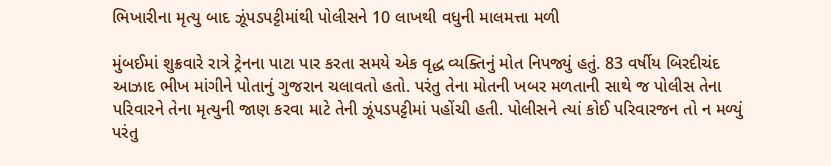ભિખારીના મૃત્યુ બાદ ઝૂંપડપટ્ટીમાંથી પોલીસને 10 લાખથી વધુની માલમત્તા મળી

મુંબઈમાં શુક્રવારે રાત્રે ટ્રેનના પાટા પાર કરતા સમયે એક વૃદ્ધ વ્યક્તિનું મોત નિપજ્યું હતું. 83 વર્ષીય બિરદીચંદ આઝાદ ભીખ માંગીને પોતાનું ગુજરાન ચલાવતો હતો. પરંતુ તેના મોતની ખબર મળતાની સાથે જ પોલીસ તેના પરિવારને તેના મૃત્યુની જાણ કરવા માટે તેની ઝૂંપડપટ્ટીમાં પહોંચી હતી. પોલીસને ત્યાં કોઈ પરિવારજન તો ન મળ્યું પરંતુ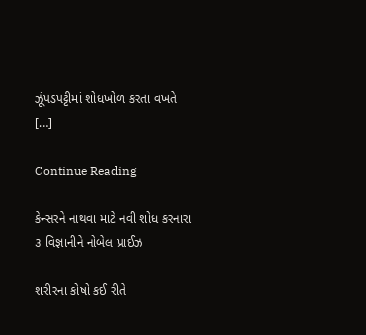ઝૂંપડપટ્ટીમાં શોધખોળ કરતા વખતે […]

Continue Reading

કેન્સરને નાથવા માટે નવી શોધ કરનારા ૩ વિજ્ઞાનીને નોબેલ પ્રાઈઝ

શરીરના કોષો કઈ રીતે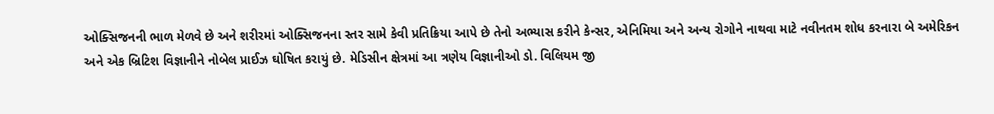ઓક્સિજનની ભાળ મેળવે છે અને શરીરમાં ઓક્સિજનના સ્તર સામે કેવી પ્રતિક્રિયા આપે છે તેનો અભ્યાસ કરીને કેન્સર, એનિમિયા અને અન્ય રોગોને નાથવા માટે નવીનતમ શોધ કરનારા બે અમેરિકન અને એક બ્રિટિશ વિજ્ઞાનીને નોબેલ પ્રાઈઝ ઘોષિત કરાયું છે. મેડિસીન ક્ષેત્રમાં આ ત્રણેય વિજ્ઞાનીઓ ડો. વિલિયમ જી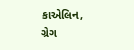કાએલિન, ગ્રેગ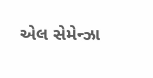એલ સેમેન્ઝા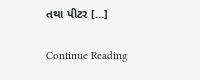તથા પીટર […]

Continue Reading